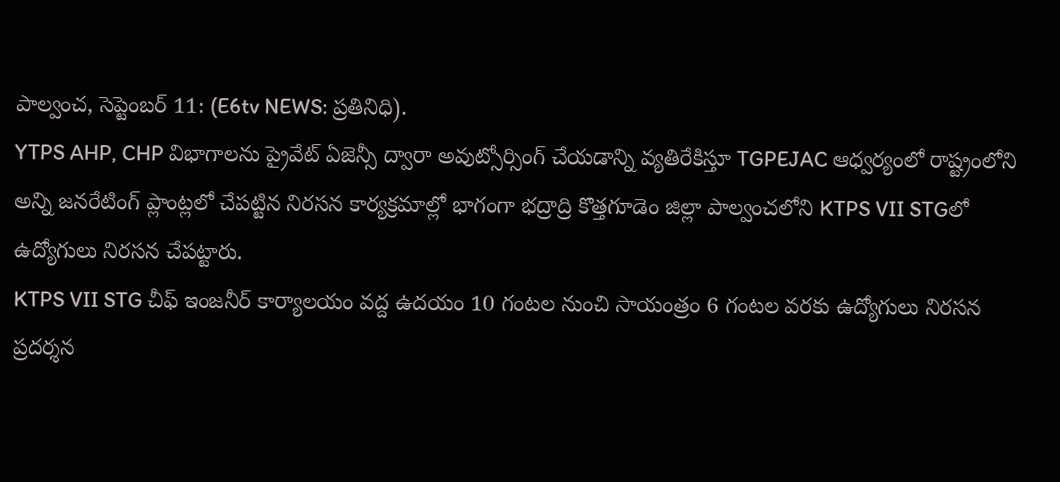పాల్వంచ, సెప్టెంబర్ 11: (E6tv NEWS: ప్రతినిధి).
YTPS AHP, CHP విభాగాలను ప్రైవేట్ ఏజెన్సీ ద్వారా అవుట్సోర్సింగ్ చేయడాన్ని వ్యతిరేకిస్తూ TGPEJAC ఆధ్వర్యంలో రాష్ట్రంలోని అన్ని జనరేటింగ్ ప్లాంట్లలో చేపట్టిన నిరసన కార్యక్రమాల్లో భాగంగా భద్రాద్రి కొత్తగూడెం జిల్లా పాల్వంచలోని KTPS VII STGలో ఉద్యోగులు నిరసన చేపట్టారు.
KTPS VII STG చీఫ్ ఇంజనీర్ కార్యాలయం వద్ద ఉదయం 10 గంటల నుంచి సాయంత్రం 6 గంటల వరకు ఉద్యోగులు నిరసన ప్రదర్శన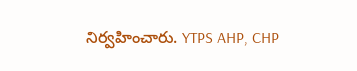నిర్వహించారు. YTPS AHP, CHP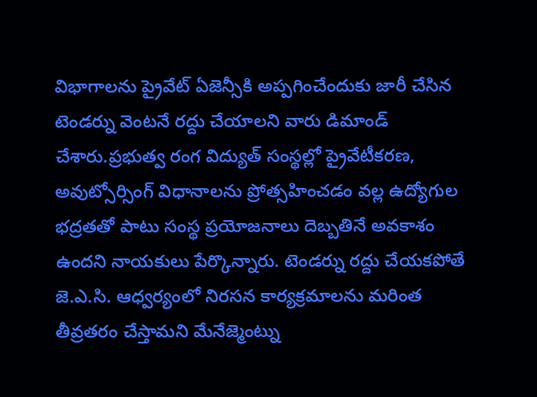విభాగాలను ప్రైవేట్ ఏజెన్సీకి అప్పగించేందుకు జారీ చేసిన టెండర్ను వెంటనే రద్దు చేయాలని వారు డిమాండ్ చేశారు.ప్రభుత్వ రంగ విద్యుత్ సంస్థల్లో ప్రైవేటీకరణ, అవుట్సోర్సింగ్ విధానాలను ప్రోత్సహించడం వల్ల ఉద్యోగుల భద్రతతో పాటు సంస్థ ప్రయోజనాలు దెబ్బతినే అవకాశం ఉందని నాయకులు పేర్కొన్నారు. టెండర్ను రద్దు చేయకపోతే జె.ఎ.సి. ఆధ్వర్యంలో నిరసన కార్యక్రమాలను మరింత తీవ్రతరం చేస్తామని మేనేజ్మెంట్ను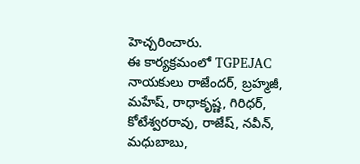హెచ్చరించారు.
ఈ కార్యక్రమంలో TGPEJAC నాయకులు రాజేందర్, బ్రహ్మజీ, మహేష్, రాధాకృష్ణ, గిరిధర్, కోటేశ్వరరావు, రాజేష్, నవీన్, మధుబాబు,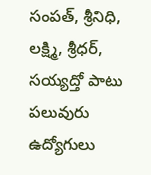సంపత్, శ్రీనిధి, లక్ష్మి, శ్రీధర్, సయ్యద్తో పాటు పలువురు ఉద్యోగులు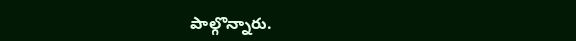పాల్గొన్నారు.